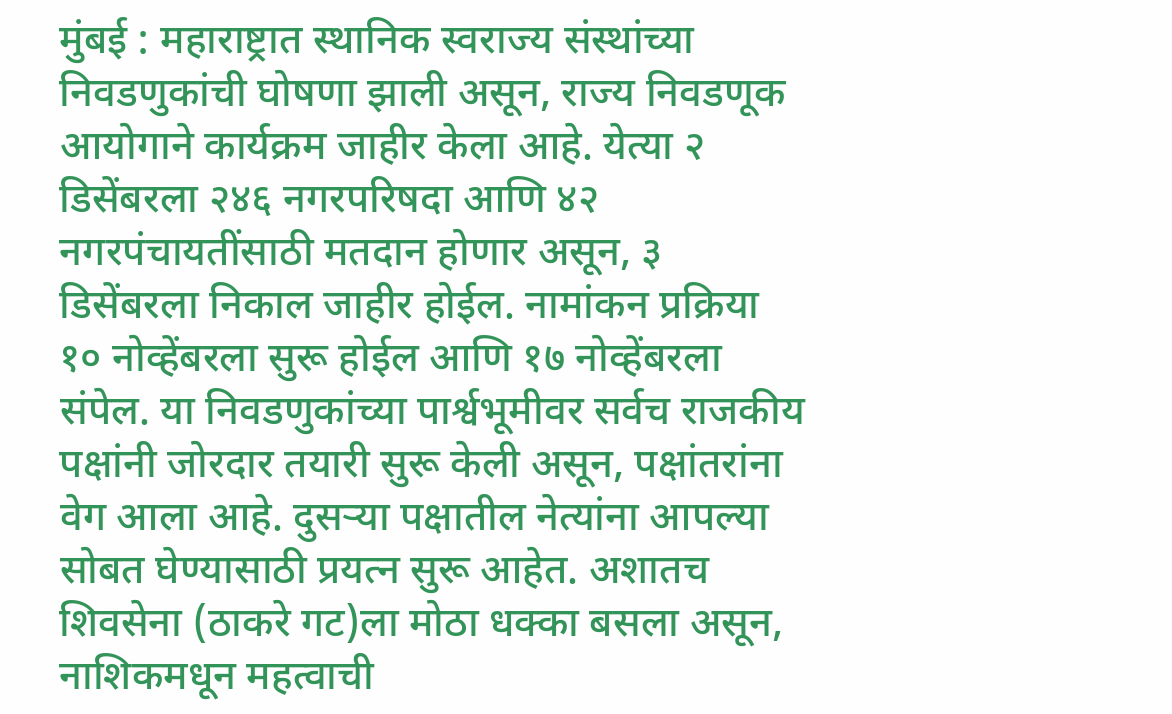मुंबई : महाराष्ट्रात स्थानिक स्वराज्य संस्थांच्या निवडणुकांची घोषणा झाली असून, राज्य निवडणूक आयोगाने कार्यक्रम जाहीर केला आहे. येत्या २ डिसेंबरला २४६ नगरपरिषदा आणि ४२ नगरपंचायतींसाठी मतदान होणार असून, ३ डिसेंबरला निकाल जाहीर होईल. नामांकन प्रक्रिया १० नोव्हेंबरला सुरू होईल आणि १७ नोव्हेंबरला संपेल. या निवडणुकांच्या पार्श्वभूमीवर सर्वच राजकीय पक्षांनी जोरदार तयारी सुरू केली असून, पक्षांतरांना वेग आला आहे. दुसऱ्या पक्षातील नेत्यांना आपल्या सोबत घेण्यासाठी प्रयत्न सुरू आहेत. अशातच शिवसेना (ठाकरे गट)ला मोठा धक्का बसला असून, नाशिकमधून महत्वाची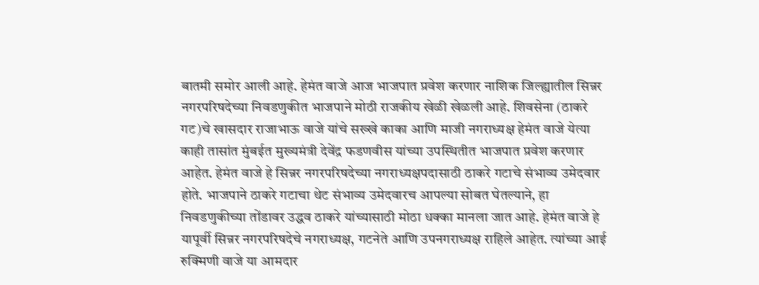बातमी समोर आली आहे. हेमंत वाजे आज भाजपात प्रवेश करणार नाशिक जिल्ह्यातील सिन्नर नगरपरिषदेच्या निवडणुकीत भाजपाने मोठी राजकीय खेळी खेळली आहे. शिवसेना (ठाकरे गट)चे खासदार राजाभाऊ वाजे यांचे सख्खे काका आणि माजी नगराध्यक्ष हेमंत वाजे येत्या काही तासांत मुंबईत मुख्यमंत्री देवेंद्र फडणवीस यांच्या उपस्थितीत भाजपात प्रवेश करणार आहेत. हेमंत वाजे हे सिन्नर नगरपरिषदेच्या नगराध्यक्षपदासाठी ठाकरे गटाचे संभाव्य उमेदवार होते. भाजपाने ठाकरे गटाचा थेट संभाव्य उमेदवारच आपल्या सोबत घेतल्याने, हा निवडणुकीच्या तोंडावर उद्धव ठाकरे यांच्यासाठी मोठा धक्का मानला जात आहे. हेमंत वाजे हे यापूर्वी सिन्नर नगरपरिषदेचे नगराध्यक्ष, गटनेते आणि उपनगराध्यक्ष राहिले आहेत. त्यांच्या आई रुक्मिणी वाजे या आमदार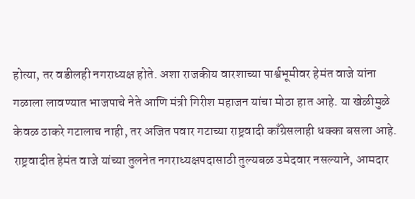होत्या, तर वडीलही नगराध्यक्ष होते. अशा राजकीय वारशाच्या पार्श्वभूमीवर हेमंत वाजे यांना गळाला लावण्यात भाजपाचे नेते आणि मंत्री गिरीश महाजन यांचा मोठा हात आहे. या खेळीमुळे केवळ ठाकरे गटालाच नाही, तर अजित पवार गटाच्या राष्ट्रवादी काँग्रेसलाही धक्का बसला आहे. राष्ट्रवादीत हेमंत वाजे यांच्या तुलनेत नगराध्यक्षपदासाठी तुल्यबळ उमेदवार नसल्याने, आमदार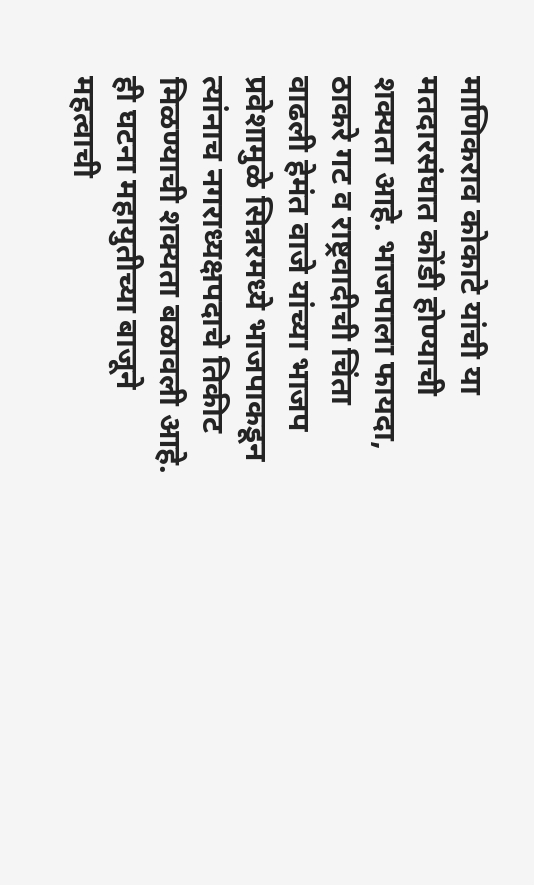माणिकराव कोकाटे यांची या मतदारसंघात कोंडी होण्याची शक्यता आहे. भाजपाला फायदा, ठाकरे गट व राष्ट्रवादीची चिंता वाढली हेमंत वाजे यांच्या भाजप प्रवेशामुळे सिन्नरमध्ये भाजपाकडून त्यांनाच नगराध्यक्षपदाचे तिकीट मिळण्याची शक्यता बळावली आहे. ही घटना महायुतीच्या बाजूने महत्वाची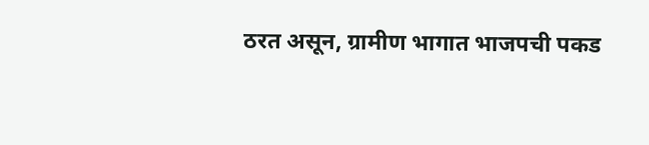ठरत असून, ग्रामीण भागात भाजपची पकड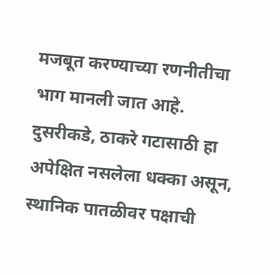मजबूत करण्याच्या रणनीतीचा भाग मानली जात आहे. दुसरीकडे, ठाकरे गटासाठी हा अपेक्षित नसलेला धक्का असून, स्थानिक पातळीवर पक्षाची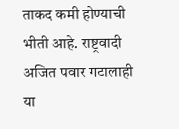ताकद कमी होण्याची भीती आहे. राष्ट्रवादी अजित पवार गटालाही या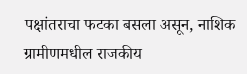पक्षांतराचा फटका बसला असून, नाशिक ग्रामीणमधील राजकीय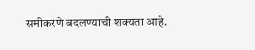समीकरणे बदलण्याची शक्यता आहे.